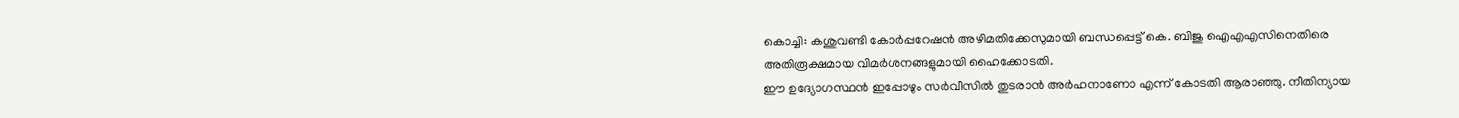കൊച്ചി: കശുവണ്ടി കോർപ്പറേഷൻ അഴിമതിക്കേസുമായി ബന്ധപ്പെട്ട് കെ. ബിജു ഐഎഎസിനെതിരെ അതിരൂക്ഷമായ വിമർശനങ്ങളുമായി ഹൈക്കോടതി.
ഈ ഉദ്യോഗസ്ഥൻ ഇപ്പോഴും സർവീസിൽ തുടരാൻ അർഹനാണോ എന്ന് കോടതി ആരാഞ്ഞു. നീതിന്യായ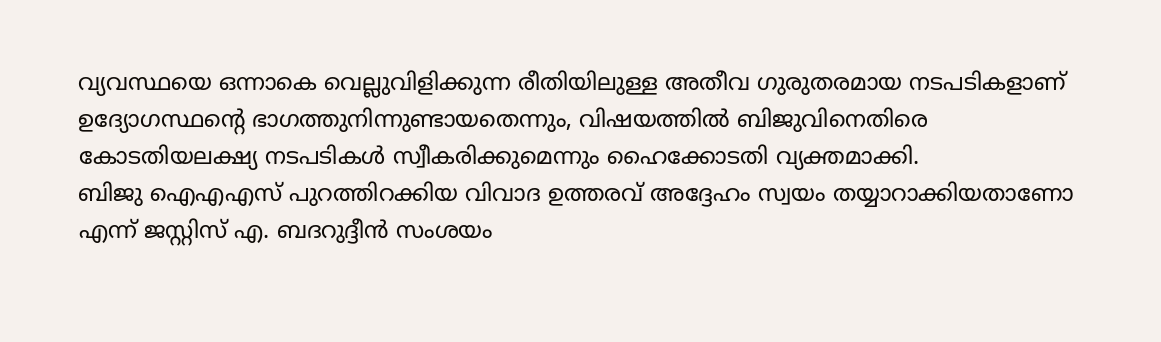വ്യവസ്ഥയെ ഒന്നാകെ വെല്ലുവിളിക്കുന്ന രീതിയിലുള്ള അതീവ ഗുരുതരമായ നടപടികളാണ് ഉദ്യോഗസ്ഥന്റെ ഭാഗത്തുനിന്നുണ്ടായതെന്നും, വിഷയത്തിൽ ബിജുവിനെതിരെ കോടതിയലക്ഷ്യ നടപടികൾ സ്വീകരിക്കുമെന്നും ഹൈക്കോടതി വ്യക്തമാക്കി.
ബിജു ഐഎഎസ് പുറത്തിറക്കിയ വിവാദ ഉത്തരവ് അദ്ദേഹം സ്വയം തയ്യാറാക്കിയതാണോ എന്ന് ജസ്റ്റിസ് എ. ബദറുദ്ദീൻ സംശയം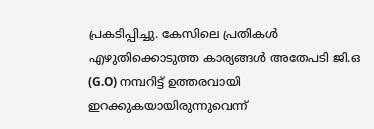പ്രകടിപ്പിച്ചു. കേസിലെ പ്രതികൾ എഴുതിക്കൊടുത്ത കാര്യങ്ങൾ അതേപടി ജി.ഒ (G.O) നമ്പറിട്ട് ഉത്തരവായി ഇറക്കുകയായിരുന്നുവെന്ന്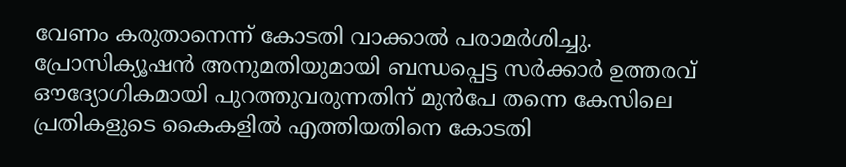വേണം കരുതാനെന്ന് കോടതി വാക്കാൽ പരാമർശിച്ചു.
പ്രോസിക്യൂഷൻ അനുമതിയുമായി ബന്ധപ്പെട്ട സർക്കാർ ഉത്തരവ് ഔദ്യോഗികമായി പുറത്തുവരുന്നതിന് മുൻപേ തന്നെ കേസിലെ പ്രതികളുടെ കൈകളിൽ എത്തിയതിനെ കോടതി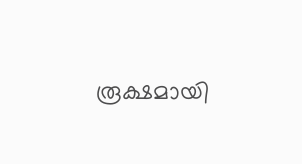രൂക്ഷമായി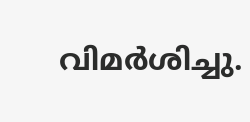വിമർശിച്ചു.